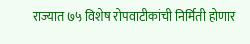राज्यात ७५ विशेष रोपवाटीकांची निर्मिती होणार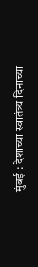मुंबई : देशाच्या स्वातंत्र्य दिनाच्या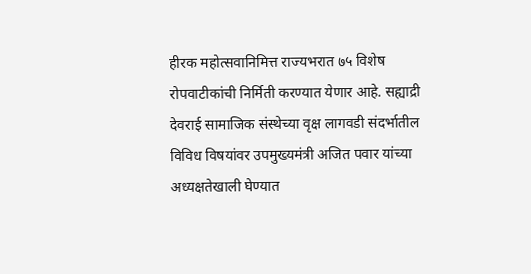हीरक महोत्सवानिमित्त राज्यभरात ७५ विशेष रोपवाटीकांची निर्मिती करण्यात येणार आहे. सह्याद्री देवराई सामाजिक संस्थेच्या वृक्ष लागवडी संदर्भातील विविध विषयांवर उपमुख्यमंत्री अजित पवार यांच्या अध्यक्षतेखाली घेण्यात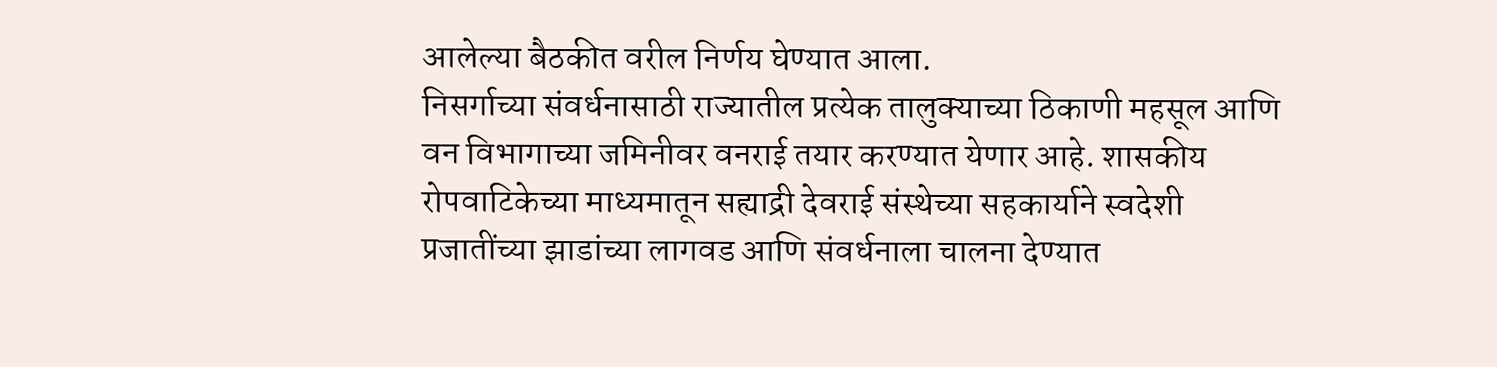आलेल्या बैठकीत वरील निर्णय घेण्यात आला.
निसर्गाच्या संवर्धनासाठी राज्यातील प्रत्येक तालुक्याच्या ठिकाणी महसूल आणि वन विभागाच्या जमिनीवर वनराई तयार करण्यात येणार आहे. शासकीय रोपवाटिकेच्या माध्यमातून सह्याद्री देवराई संस्थेच्या सहकार्याने स्वदेशी प्रजातींच्या झाडांच्या लागवड आणि संवर्धनाला चालना देण्यात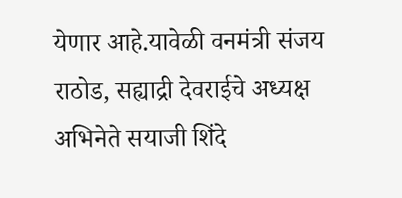येणार आहे.यावेळी वनमंत्री संजय राठोड, सह्याद्री देवराईचे अध्यक्ष अभिनेते सयाजी शिंदे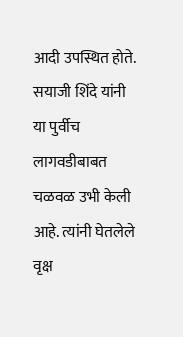आदी उपस्थित होते.
सयाजी शिंदे यांनी या पुर्वीच लागवडीबाबत चळवळ उभी केली आहे. त्यांनी घेतलेले वृक्ष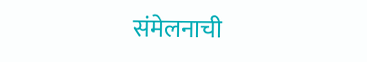संमेलनाची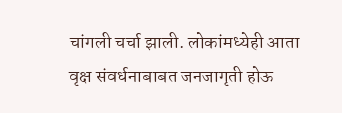चांगली चर्चा झाली. लोकांमध्येही आता वृक्ष संवर्धनाबाबत जनजागृती होऊ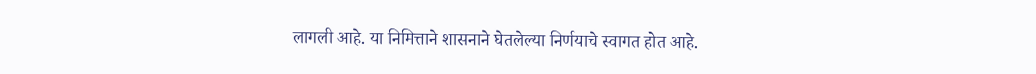लागली आहे. या निमित्ताने शासनाने घेतलेल्या निर्णयाचे स्वागत होत आहे.